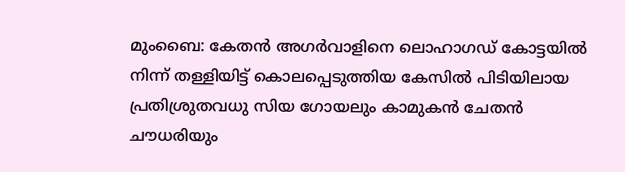മുംബൈ: കേതൻ അഗർവാളിനെ ലൊഹാഗഡ് കോട്ടയിൽ നിന്ന് തള്ളിയിട്ട് കൊലപ്പെടുത്തിയ കേസിൽ പിടിയിലായ പ്രതിശ്രുതവധു സിയ ഗോയലും കാമുകൻ ചേതൻ ചൗധരിയും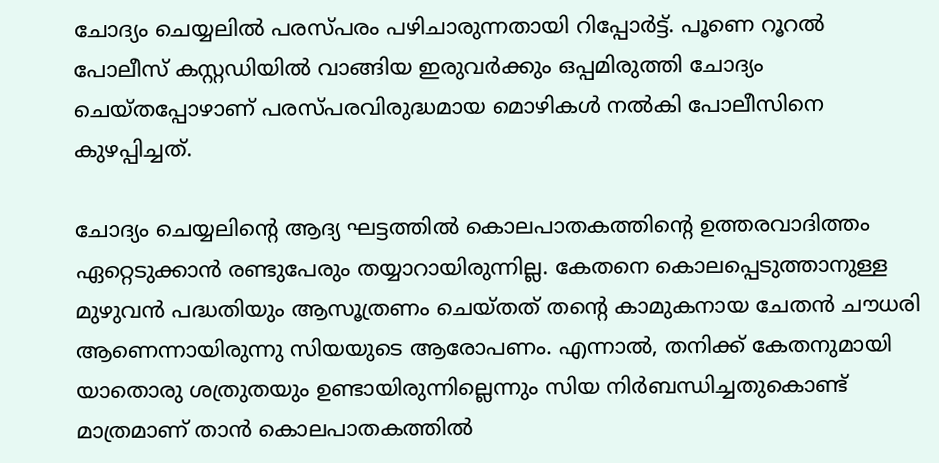ചോദ്യം ചെയ്യലിൽ പരസ്പരം പഴിചാരുന്നതായി റിപ്പോർട്ട്. പൂണെ റൂറൽ പോലീസ് കസ്റ്റഡിയിൽ വാങ്ങിയ ഇരുവർക്കും ഒപ്പമിരുത്തി ചോദ്യം ചെയ്തപ്പോഴാണ് പരസ്പരവിരുദ്ധമായ മൊഴികൾ നൽകി പോലീസിനെ കുഴപ്പിച്ചത്.

ചോദ്യം ചെയ്യലിന്റെ ആദ്യ ഘട്ടത്തിൽ കൊലപാതകത്തിന്റെ ഉത്തരവാദിത്തം ഏറ്റെടുക്കാൻ രണ്ടുപേരും തയ്യാറായിരുന്നില്ല. കേതനെ കൊലപ്പെടുത്താനുള്ള മുഴുവൻ പദ്ധതിയും ആസൂത്രണം ചെയ്തത് തന്റെ കാമുകനായ ചേതൻ ചൗധരി ആണെന്നായിരുന്നു സിയയുടെ ആരോപണം. എന്നാൽ, തനിക്ക് കേതനുമായി യാതൊരു ശത്രുതയും ഉണ്ടായിരുന്നില്ലെന്നും സിയ നിർബന്ധിച്ചതുകൊണ്ട് മാത്രമാണ് താൻ കൊലപാതകത്തിൽ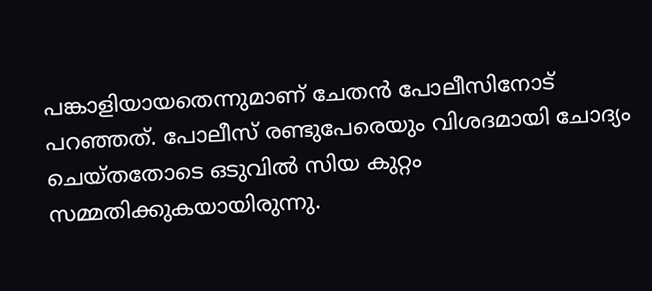പങ്കാളിയായതെന്നുമാണ് ചേതൻ പോലീസിനോട് പറഞ്ഞത്. പോലീസ് രണ്ടുപേരെയും വിശദമായി ചോദ്യം ചെയ്തതോടെ ഒടുവിൽ സിയ കുറ്റം സമ്മതിക്കുകയായിരുന്നു.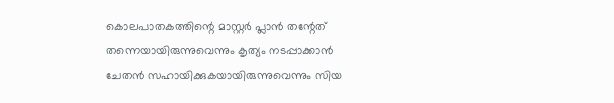കൊലപാതകത്തിന്റെ മാസ്റ്റർ പ്ലാൻ തന്റേത് തന്നെയായിരുന്നുവെന്നും കൃത്യം നടപ്പാക്കാൻ ചേതൻ സഹായിക്കുകയായിരുന്നുവെന്നും സിയ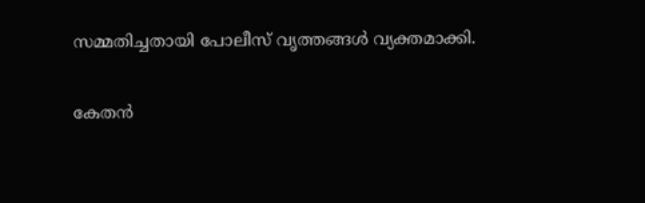സമ്മതിച്ചതായി പോലീസ് വൃത്തങ്ങൾ വ്യക്തമാക്കി.

കേതൻ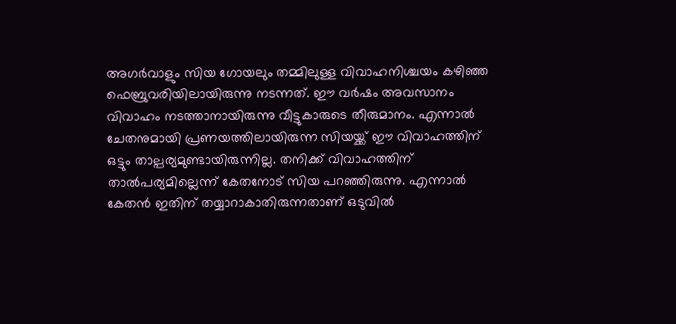അഗർവാളും സിയ ഗോയലും തമ്മിലുള്ള വിവാഹനിശ്ചയം കഴിഞ്ഞ ഫെബ്രുവരിയിലായിരുന്നു നടന്നത്. ഈ വർഷം അവസാനം വിവാഹം നടത്താനായിരുന്നു വീട്ടുകാരുടെ തീരുമാനം. എന്നാൽ ചേതനുമായി പ്രണയത്തിലായിരുന്ന സിയയ്ക്ക് ഈ വിവാഹത്തിന് ഒട്ടും താല്പര്യമുണ്ടായിരുന്നില്ല. തനിക്ക് വിവാഹത്തിന് താൽപര്യമില്ലെന്ന് കേതനോട് സിയ പറഞ്ഞിരുന്നു. എന്നാൽ കേതൻ ഇതിന് തയ്യാറാകാതിരുന്നതാണ് ഒടുവിൽ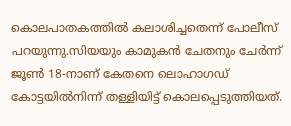കൊലപാതകത്തിൽ കലാശിച്ചതെന്ന് പോലീസ് പറയുന്നു.സിയയും കാമുകൻ ചേതനും ചേർന്ന് ജൂൺ 18-നാണ് കേതനെ ലൊഹാഗഡ് കോട്ടയിൽനിന്ന് തള്ളിയിട്ട് കൊലപ്പെടുത്തിയത്.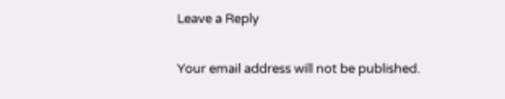Leave a Reply

Your email address will not be published.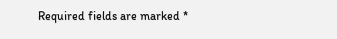Required fields are marked *